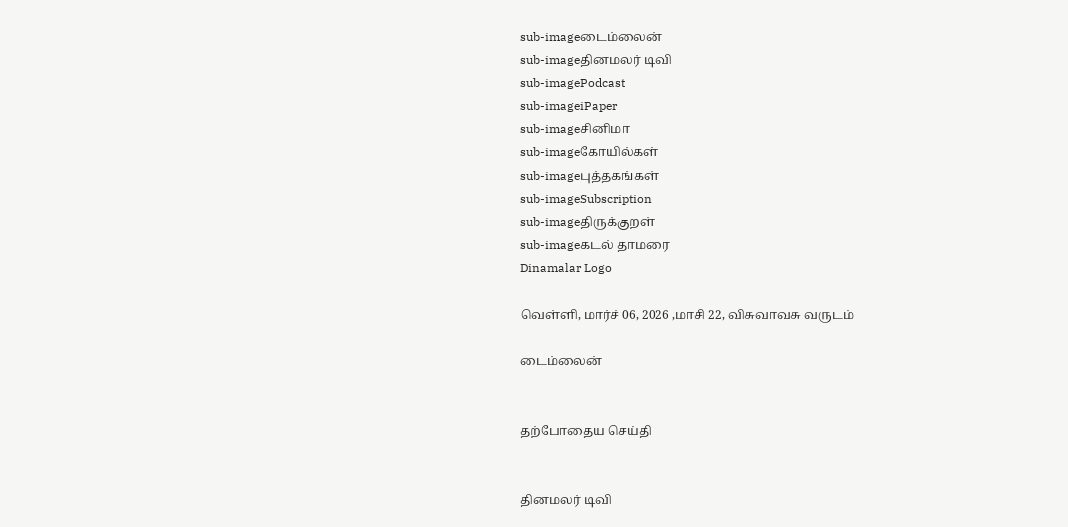sub-imageடைம்லைன்
sub-imageதினமலர் டிவி
sub-imagePodcast
sub-imageiPaper
sub-imageசினிமா
sub-imageகோயில்கள்
sub-imageபுத்தகங்கள்
sub-imageSubscription
sub-imageதிருக்குறள்
sub-imageகடல் தாமரை
Dinamalar Logo

வெள்ளி, மார்ச் 06, 2026 ,மாசி 22, விசுவாவசு வருடம்

டைம்லைன்


தற்போதைய செய்தி


தினமலர் டிவி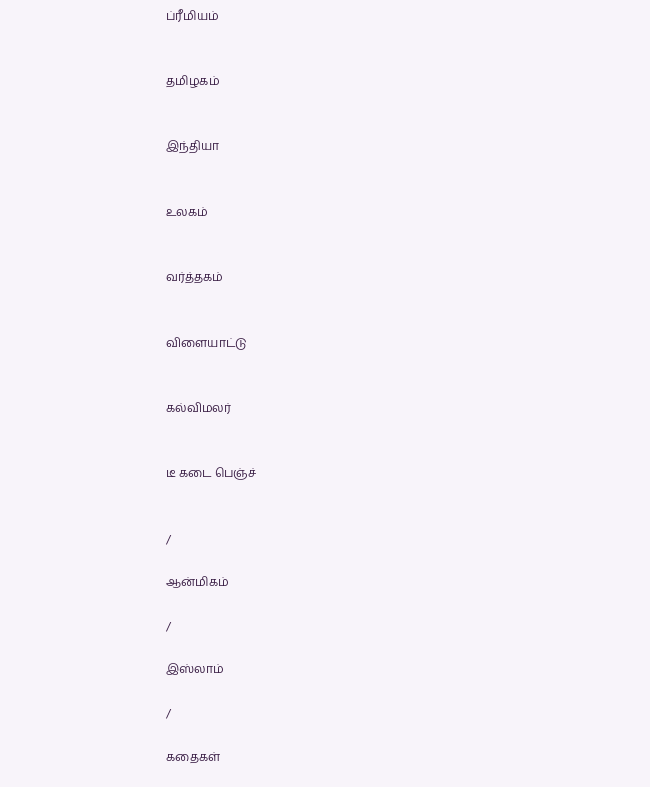ப்ரீமியம்


தமிழகம்


இந்தியா


உலகம்


வர்த்தகம்


விளையாட்டு


கல்விமலர்


டீ கடை பெஞ்ச்


/

ஆன்மிகம்

/

இஸ்லாம்

/

கதைகள்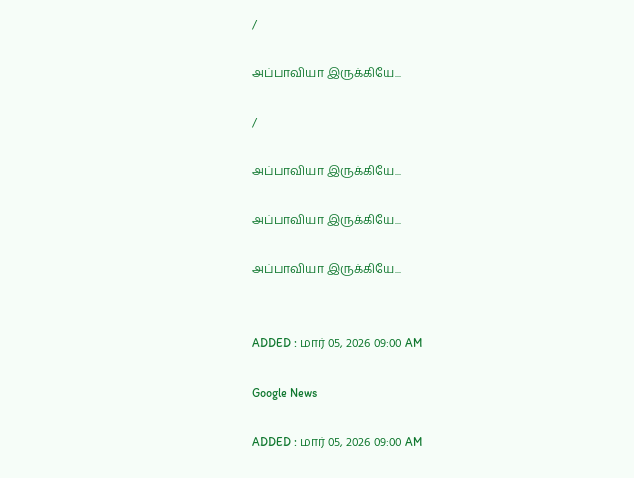/

அப்பாவியா இருக்கியே...

/

அப்பாவியா இருக்கியே...

அப்பாவியா இருக்கியே...

அப்பாவியா இருக்கியே...


ADDED : மார் 05, 2026 09:00 AM

Google News

ADDED : மார் 05, 2026 09:00 AM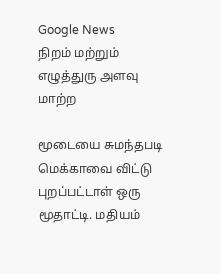Google News
நிறம் மற்றும் எழுத்துரு அளவு மாற்ற

மூடையை சுமந்தபடி மெக்காவை விட்டு புறப்பட்டாள் ஒரு மூதாட்டி. மதியம்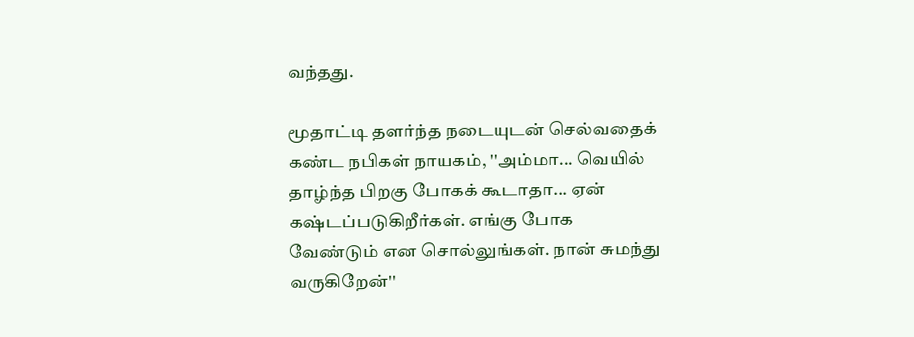வந்தது.

மூதாட்டி தளர்ந்த நடையுடன் செல்வதைக் கண்ட நபிகள் நாயகம், ''அம்மா... வெயில் தாழ்ந்த பிறகு போகக் கூடாதா... ஏன் கஷ்டப்படுகிறீர்கள். எங்கு போக வேண்டும் என சொல்லுங்கள். நான் சுமந்து வருகிறேன்''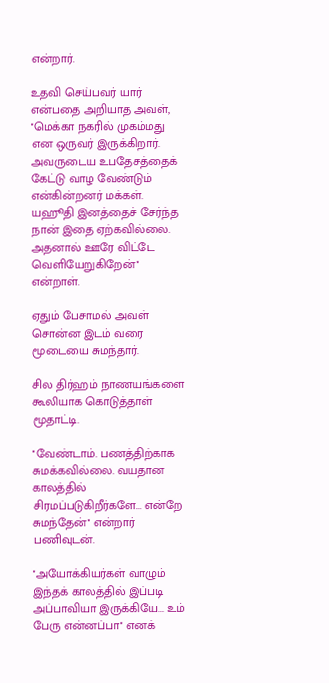என்றார்.

உதவி செய்பவர் யார் என்பதை அறியாத அவள், ''மெக்கா நகரில் முகம்மது என ஒருவர் இருக்கிறார். அவருடைய உபதேசத்தைக் கேட்டு வாழ வேண்டும் என்கின்றனர் மக்கள். யஹூதி இனத்தைச் சேர்ந்த நான் இதை ஏற்கவில்லை. அதனால் ஊரே விட்டே வெளியேறுகிறேன்'' என்றாள்.

ஏதும் பேசாமல் அவள் சொன்ன இடம் வரை மூடையை சுமந்தார்.

சில திர்ஹம் நாணயங்களை கூலியாக கொடுத்தாள் மூதாட்டி.

''வேண்டாம். பணத்திற்காக சுமக்கவில்லை. வயதான காலத்தில் சிரமப்படுகிறீர்களே... என்றே சுமந்தேன்'' என்றார் பணிவுடன்.

''அயோக்கியர்கள் வாழும் இந்தக் காலத்தில் இப்படி அப்பாவியா இருக்கியே... உம் பேரு என்னப்பா'' எனக்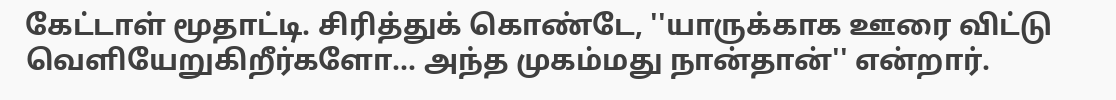கேட்டாள் மூதாட்டி. சிரித்துக் கொண்டே, ''யாருக்காக ஊரை விட்டு வெளியேறுகிறீர்களோ... அந்த முகம்மது நான்தான்'' என்றார்.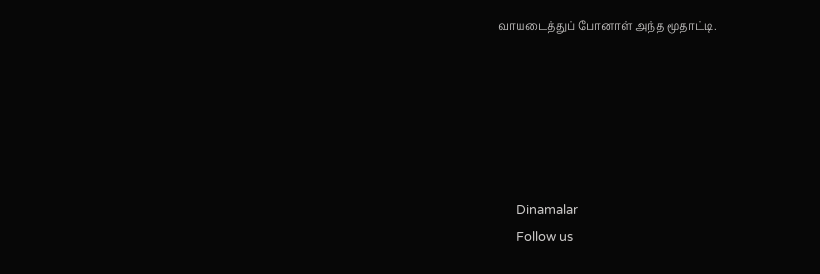வாயடைத்துப் போனாள் அந்த மூதாட்டி.






      Dinamalar
      Follow us